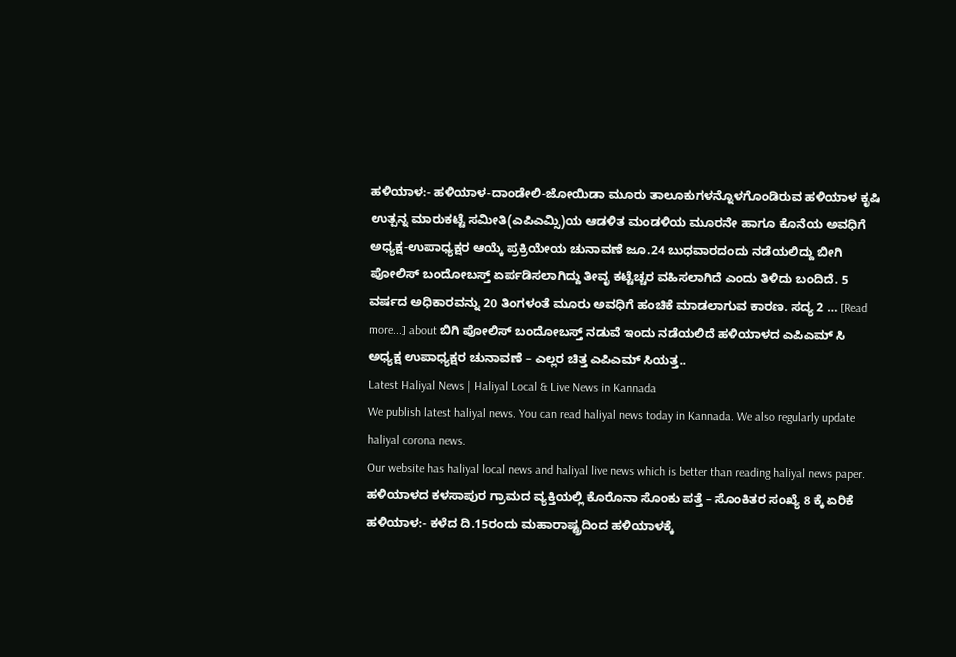ಹಳಿಯಾಳ:- ಹಳಿಯಾಳ-ದಾಂಡೇಲಿ-ಜೋಯಿಡಾ ಮೂರು ತಾಲೂಕುಗಳನ್ನೊಳಗೊಂಡಿರುವ ಹಳಿಯಾಳ ಕೃಷಿ ಉತ್ಪನ್ನ ಮಾರುಕಟ್ಟೆ ಸಮೀತಿ(ಎಪಿಎಮ್ಸಿ)ಯ ಆಡಳಿತ ಮಂಡಳಿಯ ಮೂರನೇ ಹಾಗೂ ಕೊನೆಯ ಅವಧಿಗೆ ಅಧ್ಯಕ್ಷ-ಉಪಾಧ್ಯಕ್ಷರ ಆಯ್ಕೆ ಪ್ರಕ್ರಿಯೇಯ ಚುನಾವಣೆ ಜೂ.24 ಬುಧವಾರದಂದು ನಡೆಯಲಿದ್ದು ಬೀಗಿ ಪೋಲಿಸ್ ಬಂದೋಬಸ್ತ್ ಏರ್ಪಡಿಸಲಾಗಿದ್ದು ತೀವೃ ಕಟ್ಟೆಚ್ಚರ ವಹಿಸಲಾಗಿದೆ ಎಂದು ತಿಳಿದು ಬಂದಿದೆ. 5 ವರ್ಷದ ಅಧಿಕಾರವನ್ನು 20 ತಿಂಗಳಂತೆ ಮೂರು ಅವಧಿಗೆ ಹಂಚಿಕೆ ಮಾಡಲಾಗುವ ಕಾರಣ. ಸದ್ಯ 2 … [Read more...] about ಬಿಗಿ ಪೋಲಿಸ್ ಬಂದೋಬಸ್ತ್ ನಡುವೆ ಇಂದು ನಡೆಯಲಿದೆ ಹಳಿಯಾಳದ ಎಪಿಎಮ್ ಸಿ ಅಧ್ಯಕ್ಷ ಉಪಾಧ್ಯಕ್ಷರ ಚುನಾವಣೆ – ಎಲ್ಲರ ಚಿತ್ತ ಎಪಿಎಮ್ ಸಿಯತ್ತ..
Latest Haliyal News | Haliyal Local & Live News in Kannada
We publish latest haliyal news. You can read haliyal news today in Kannada. We also regularly update haliyal corona news.
Our website has haliyal local news and haliyal live news which is better than reading haliyal news paper.
ಹಳಿಯಾಳದ ಕಳಸಾಪುರ ಗ್ರಾಮದ ವ್ಯಕ್ತಿಯಲ್ಲಿ ಕೊರೊನಾ ಸೊಂಕು ಪತ್ತೆ – ಸೊಂಕಿತರ ಸಂಖ್ಯೆ 8 ಕ್ಕೆ ಏರಿಕೆ
ಹಳಿಯಾಳ:- ಕಳೆದ ದಿ.15ರಂದು ಮಹಾರಾಷ್ಟ್ರದಿಂದ ಹಳಿಯಾಳಕ್ಕೆ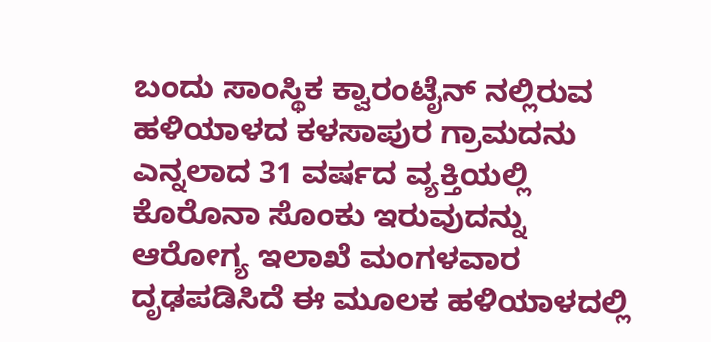ಬಂದು ಸಾಂಸ್ಥಿಕ ಕ್ವಾರಂಟೈನ್ ನಲ್ಲಿರುವ ಹಳಿಯಾಳದ ಕಳಸಾಪುರ ಗ್ರಾಮದನು ಎನ್ನಲಾದ 31 ವರ್ಷದ ವ್ಯಕ್ತಿಯಲ್ಲಿ ಕೊರೊನಾ ಸೊಂಕು ಇರುವುದನ್ನು ಆರೋಗ್ಯ ಇಲಾಖೆ ಮಂಗಳವಾರ ದೃಢಪಡಿಸಿದೆ ಈ ಮೂಲಕ ಹಳಿಯಾಳದಲ್ಲಿ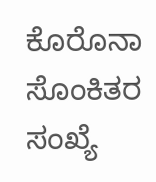ಕೊರೊನಾ ಸೊಂಕಿತರ ಸಂಖ್ಯೆ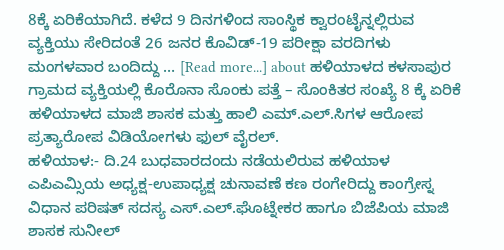8ಕ್ಕೆ ಏರಿಕೆಯಾಗಿದೆ. ಕಳೆದ 9 ದಿನಗಳಿಂದ ಸಾಂಸ್ಥಿಕ ಕ್ವಾರಂಟೈನ್ನಲ್ಲಿರುವ ವ್ಯಕ್ತಿಯು ಸೇರಿದಂತೆ 26 ಜನರ ಕೊವಿಡ್-19 ಪರೀಕ್ಷಾ ವರದಿಗಳು ಮಂಗಳವಾರ ಬಂದಿದ್ದು … [Read more...] about ಹಳಿಯಾಳದ ಕಳಸಾಪುರ ಗ್ರಾಮದ ವ್ಯಕ್ತಿಯಲ್ಲಿ ಕೊರೊನಾ ಸೊಂಕು ಪತ್ತೆ – ಸೊಂಕಿತರ ಸಂಖ್ಯೆ 8 ಕ್ಕೆ ಏರಿಕೆ
ಹಳಿಯಾಳದ ಮಾಜಿ ಶಾಸಕ ಮತ್ತು ಹಾಲಿ ಎಮ್.ಎಲ್.ಸಿಗಳ ಆರೋಪ ಪ್ರತ್ಯಾರೋಪ ವಿಡಿಯೋಗಳು ಫುಲ್ ವೈರಲ್.
ಹಳಿಯಾಳ:- ದಿ.24 ಬುಧವಾರದಂದು ನಡೆಯಲಿರುವ ಹಳಿಯಾಳ ಎಪಿಎಮ್ಸಿಯ ಅಧ್ಯಕ್ಷ-ಉಪಾಧ್ಯಕ್ಷ ಚುನಾವಣೆ ಕಣ ರಂಗೇರಿದ್ದು ಕಾಂಗ್ರೇಸ್ನ ವಿಧಾನ ಪರಿಷತ್ ಸದಸ್ಯ ಎಸ್.ಎಲ್.ಘೊಟ್ನೇಕರ ಹಾಗೂ ಬಿಜೆಪಿಯ ಮಾಜಿ ಶಾಸಕ ಸುನೀಲ್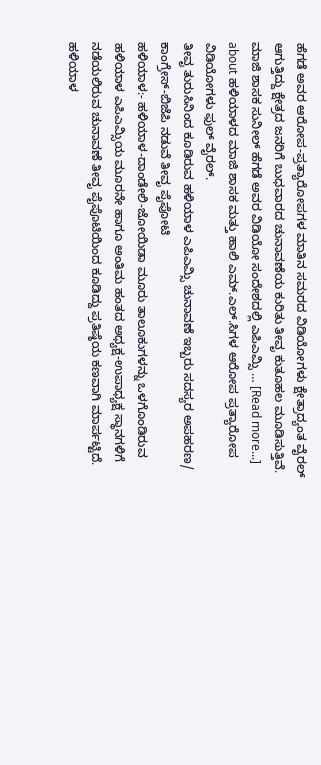ಹೆಗಡೆ ಅವರ ಆರೋಪ-ಪ್ರತ್ಯಾರೋಪಗಳ ಮಾತಿನ ಸಮರದ ವಿಡಿಯೋಗಳು ಕ್ಷೇತ್ರಾದ್ಯಂತ ವೈರಲ್ ಆಗುತ್ತಿದ್ದು ಕ್ಷೇತ್ರದ ಜನರಿಗೆ ಬುಧವಾರದ ಚುನಾವಣೆಯ ಕುರಿತು ತೀವೃ ಕುತೂಹಲ ಮೂಡಿಸುತ್ತಿವೆ. ಮಾಜಿ ಶಾಸಕ ಸುನೀಲ್ ಹೆಗಡೆ ಅವರ ವಿಡಿಯೋ ಸಂದೇಶದಲ್ಲಿ ಎಪಿಎಮ್ಸಿ … [Read more...] about ಹಳಿಯಾಳದ ಮಾಜಿ ಶಾಸಕ ಮತ್ತು ಹಾಲಿ ಎಮ್.ಎಲ್.ಸಿಗಳ ಆರೋಪ ಪ್ರತ್ಯಾರೋಪ ವಿಡಿಯೋಗಳು ಫುಲ್ ವೈರಲ್.
ತೀವೃ ತುರುಸಿನಿಂದ ಕೂಡಿರುವ ಹಳಿಯಾಳ ಎಪಿಎಮ್ಸಿ ಚುನಾವಣೆ ಇಬ್ಬರು ಸದಸ್ಯರ ಅಪಹರಣ/ ಕಾಂಗ್ರೇಸ್-ಬಿಜೆಪಿ ನಡುವೆ ತೀವೃ ಪೈಪೋಟಿ
ಹಳಿಯಾಳ:- ಹಳಿಯಾಳ-ದಾಂಡೇಲಿ-ಜೋಯಿಡಾ ಮೂರು ತಾಲೂಕುಗಳನ್ನು ಒಳಗೊಂಡಿರುವ ಹಳಿಯಾಳ ಎಪಿಎಮ್ಸಿಯ ಮೂರನೇ ಹಾಗೂ ಅಂತಿಮ ಹಂತದ ಅಧ್ಯಕ್ಷ-ಉಪಾಧ್ಯಕ್ಷ ಸ್ಥಾನಗಳಿಗೆ ನಡೆಯಲಿರುವ ಚುನಾವಣೆ ತೀವೃ ಪೈಪೊಟಿಯಿಂದ ಕೂಡಿದ್ದು ಪ್ರತಿಷ್ಠೆಯ ಕಣವಾಗಿ ಮಾರ್ಪಟ್ಟಿದೆ. ಹಳಿಯಾಳ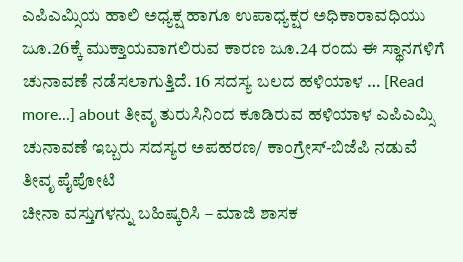ಎಪಿಎಮ್ಸಿಯ ಹಾಲಿ ಅಧ್ಯಕ್ಷ ಹಾಗೂ ಉಪಾಧ್ಯಕ್ಷರ ಅಧಿಕಾರಾವಧಿಯು ಜೂ.26ಕ್ಕೆ ಮುಕ್ತಾಯವಾಗಲಿರುವ ಕಾರಣ ಜೂ.24 ರಂದು ಈ ಸ್ಥಾನಗಳಿಗೆ ಚುನಾವಣೆ ನಡೆಸಲಾಗುತ್ತಿದೆ. 16 ಸದಸ್ಯ ಬಲದ ಹಳಿಯಾಳ … [Read more...] about ತೀವೃ ತುರುಸಿನಿಂದ ಕೂಡಿರುವ ಹಳಿಯಾಳ ಎಪಿಎಮ್ಸಿ ಚುನಾವಣೆ ಇಬ್ಬರು ಸದಸ್ಯರ ಅಪಹರಣ/ ಕಾಂಗ್ರೇಸ್-ಬಿಜೆಪಿ ನಡುವೆ ತೀವೃ ಪೈಪೋಟಿ
ಚೀನಾ ವಸ್ತುಗಳನ್ನು ಬಹಿಷ್ಕರಿಸಿ – ಮಾಜಿ ಶಾಸಕ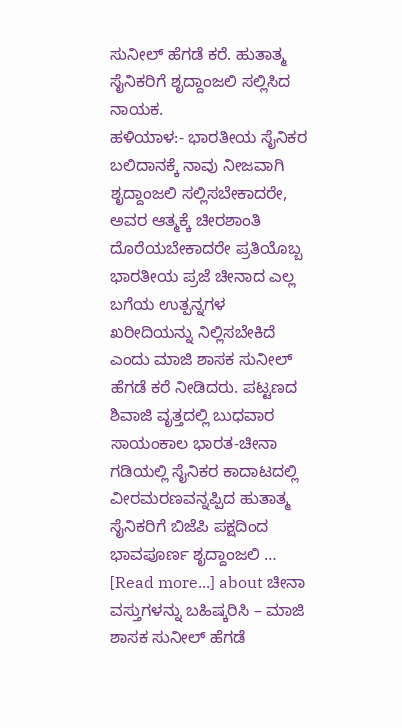ಸುನೀಲ್ ಹೆಗಡೆ ಕರೆ. ಹುತಾತ್ಮ ಸೈನಿಕರಿಗೆ ಶೃದ್ದಾಂಜಲಿ ಸಲ್ಲಿಸಿದ ನಾಯಕ.
ಹಳಿಯಾಳ:- ಭಾರತೀಯ ಸೈನಿಕರ ಬಲಿದಾನಕ್ಕೆ ನಾವು ನೀಜವಾಗಿ ಶೃದ್ದಾಂಜಲಿ ಸಲ್ಲಿಸಬೇಕಾದರೇ, ಅವರ ಆತ್ಮಕ್ಕೆ ಚೀರಶಾಂತಿ ದೊರೆಯಬೇಕಾದರೇ ಪ್ರತಿಯೊಬ್ಬ ಭಾರತೀಯ ಪ್ರಜೆ ಚೀನಾದ ಎಲ್ಲ ಬಗೆಯ ಉತ್ಪನ್ನಗಳ ಖರೀದಿಯನ್ನು ನಿಲ್ಲಿಸಬೇಕಿದೆ ಎಂದು ಮಾಜಿ ಶಾಸಕ ಸುನೀಲ್ ಹೆಗಡೆ ಕರೆ ನೀಡಿದರು. ಪಟ್ಟಣದ ಶಿವಾಜಿ ವೃತ್ತದಲ್ಲಿ ಬುಧವಾರ ಸಾಯಂಕಾಲ ಭಾರತ-ಚೀನಾ ಗಡಿಯಲ್ಲಿ ಸೈನಿಕರ ಕಾದಾಟದಲ್ಲಿ ವೀರಮರಣವನ್ನಪ್ಪಿದ ಹುತಾತ್ಮ ಸೈನಿಕರಿಗೆ ಬಿಜೆಪಿ ಪಕ್ಷದಿಂದ ಭಾವಪೂರ್ಣ ಶೃದ್ದಾಂಜಲಿ … [Read more...] about ಚೀನಾ ವಸ್ತುಗಳನ್ನು ಬಹಿಷ್ಕರಿಸಿ – ಮಾಜಿ ಶಾಸಕ ಸುನೀಲ್ ಹೆಗಡೆ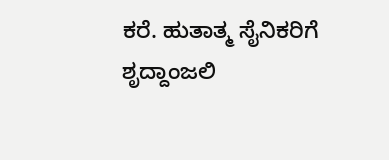ಕರೆ. ಹುತಾತ್ಮ ಸೈನಿಕರಿಗೆ ಶೃದ್ದಾಂಜಲಿ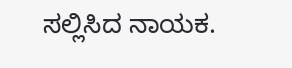ಸಲ್ಲಿಸಿದ ನಾಯಕ.